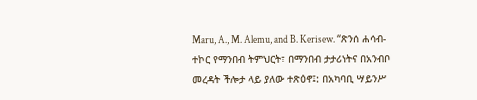Maru, A., M. Alemu, and B. Kerisew. “ጽንሰ ሐሳብ-ተኮር የማንበብ ትምህርት፣ በማንበብ ታታሪነትና በአንብቦ መረዳት ችሎታ ላይ ያለው ተጽዕኖ፤: በአካባቢ ሣይንሥ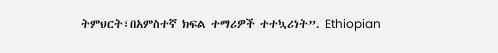ትምህርት፣በአምስተኛ ክፍል ተማሪዎች ተተኳሪነት”. Ethiopian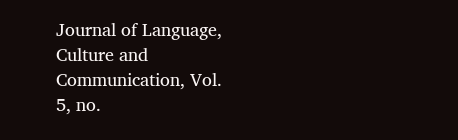Journal of Language, Culture and Communication, Vol. 5, no.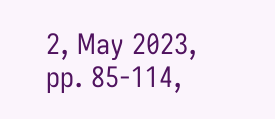2, May 2023, pp. 85-114,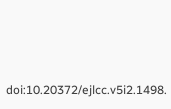doi:10.20372/ejlcc.v5i2.1498.